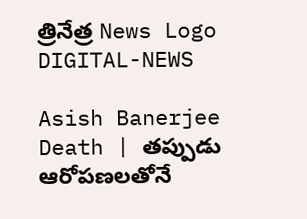త్రినేత్ర News Logo
DIGITAL-NEWS

Asish Banerjee Death | తప్పుడు ఆరోపణలతోనే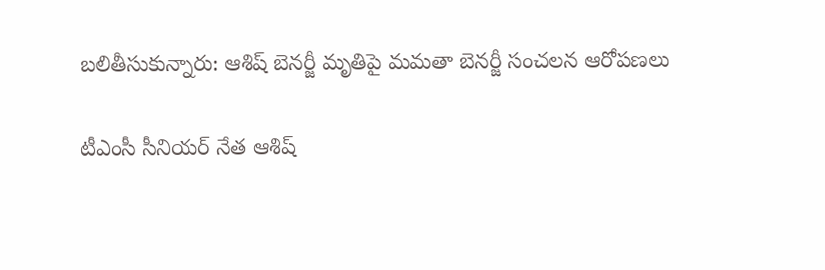బలితీసుకున్నారు: ఆశిష్ బెనర్జీ మృతిపై మమతా బెనర్జీ సంచలన ఆరోపణలు

టీఎంసీ సీనియర్ నేత ఆశిష్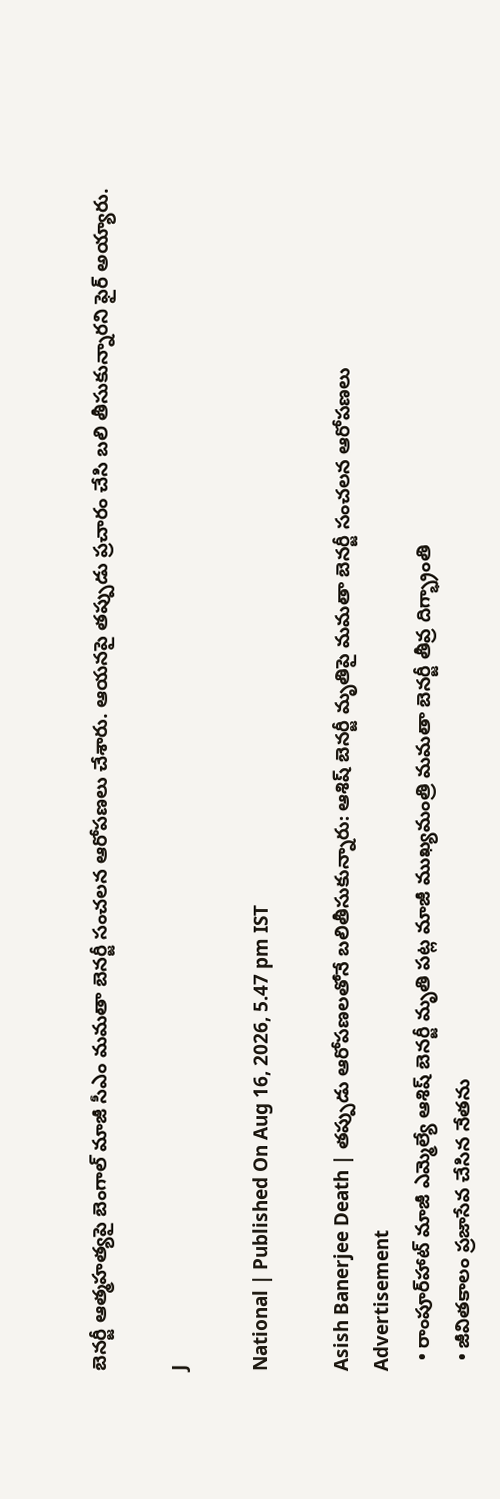బెనర్జీ ఆత్మహత్యపై బెంగాల్ మాజీ సీఎం మమతా బెనర్జీ సంచలన ఆరోపణలు చేశారు. ఆయనపై తప్పుడు ప్రచారం చేసి బలి తీసుకున్నారని ఫైర్ అయ్యారు.

J

National | Published On Aug 16, 2026, 5.47 pm IST

Asish Banerjee Death | తప్పుడు ఆరోపణలతోనే బలితీసుకున్నారు: ఆశిష్ బెనర్జీ మృతిపై మమతా బెనర్జీ సంచలన ఆరోపణలు
Advertisement
  • రాంపూర్‌హాట్ మాజీ ఎమ్మెల్యే ఆశిష్ బెనర్జీ మృతి పట్ల మాజీ ముఖ్యమంత్రి మమతా బెనర్జీ తీవ్ర దిగ్భ్రాంతి
  • జీవితకాలం ప్రజాసేవ చేసిన నేతను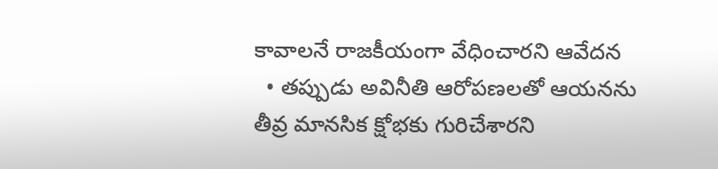కావాలనే రాజకీయంగా వేధించారని ఆవేదన
  • తప్పుడు అవినీతి ఆరోపణలతో ఆయనను తీవ్ర మానసిక క్షోభకు గురిచేశారని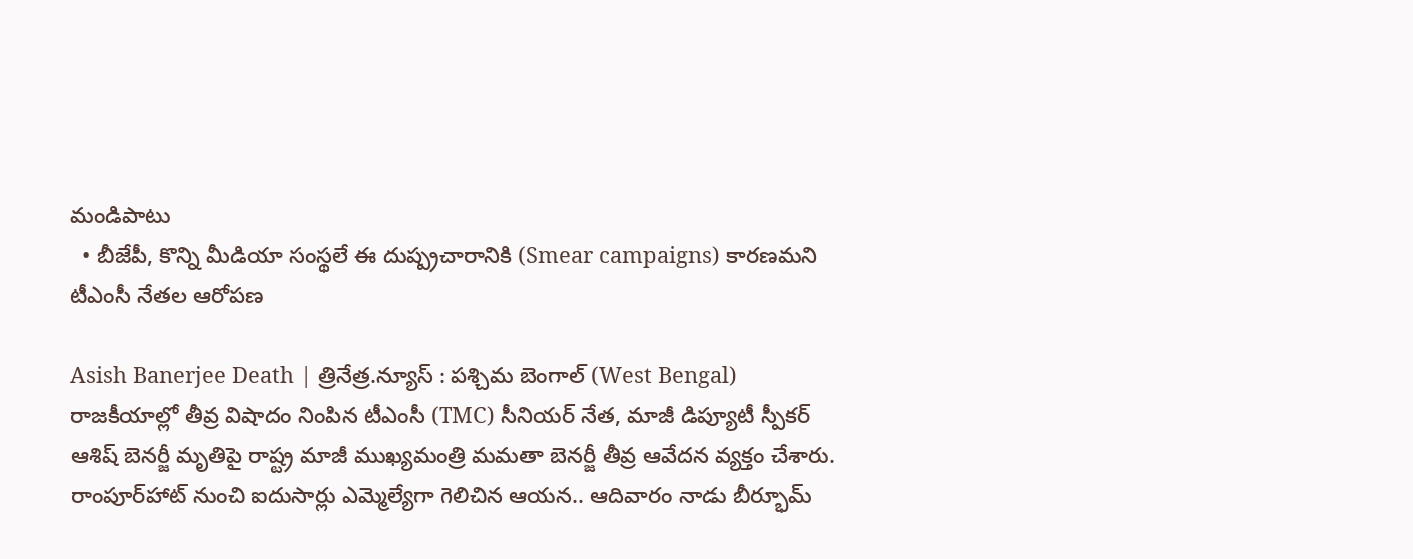మండిపాటు
  • బీజేపీ, కొన్ని మీడియా సంస్థలే ఈ దుష్ప్రచారానికి (Smear campaigns) కారణమని టీఎంసీ నేతల ఆరోపణ

Asish Banerjee Death | త్రినేత్ర.న్యూస్ : పశ్చిమ బెంగాల్ (West Bengal) రాజకీయాల్లో తీవ్ర విషాదం నింపిన టీఎంసీ (TMC) సీనియర్ నేత, మాజీ డిప్యూటీ స్పీకర్ ఆశిష్ బెనర్జీ మృతిపై రాష్ట్ర మాజీ ముఖ్యమంత్రి మమతా బెనర్జీ తీవ్ర ఆవేదన వ్యక్తం చేశారు. రాంపూర్‌హాట్ నుంచి ఐదుసార్లు ఎమ్మెల్యేగా గెలిచిన ఆయన.. ఆదివారం నాడు బీర్భూమ్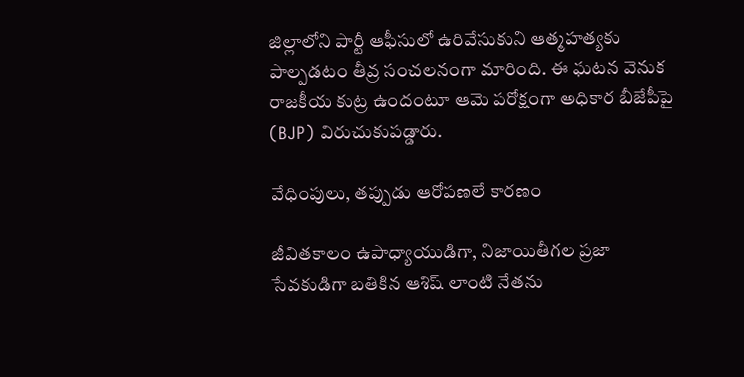జిల్లాలోని పార్టీ ఆఫీసులో ఉరివేసుకుని ఆత్మహత్యకు పాల్పడటం తీవ్ర సంచలనంగా మారింది. ఈ ఘటన వెనుక రాజకీయ కుట్ర ఉందంటూ ఆమె పరోక్షంగా అధికార బీజేపీపై (BJP) విరుచుకుపడ్డారు.

వేధింపులు, తప్పుడు ఆరోపణలే కారణం

జీవితకాలం ఉపాధ్యాయుడిగా, నిజాయితీగల ప్రజా సేవకుడిగా బతికిన ఆశిష్ లాంటి నేతను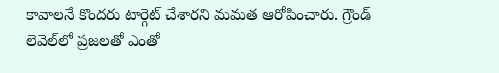కావాలనే కొందరు టార్గెట్ చేశారని మమత ఆరోపించారు. గ్రౌండ్ లెవెల్‌లో ప్రజలతో ఎంతో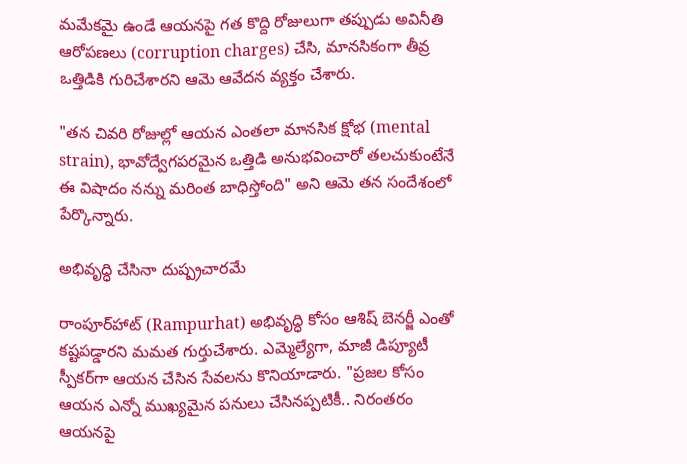మమేకమై ఉండే ఆయనపై గత కొద్ది రోజులుగా తప్పుడు అవినీతి ఆరోపణలు (corruption charges) చేసి, మానసికంగా తీవ్ర ఒత్తిడికి గురిచేశారని ఆమె ఆవేదన వ్యక్తం చేశారు.

"తన చివరి రోజుల్లో ఆయన ఎంతలా మానసిక క్షోభ (mental strain), భావోద్వేగపరమైన ఒత్తిడి అనుభవించారో తలచుకుంటేనే ఈ విషాదం నన్ను మరింత బాధిస్తోంది" అని ఆమె తన సందేశంలో పేర్కొన్నారు.

అభివృద్ధి చేసినా దుష్ప్రచారమే

రాంపూర్‌హాట్ (Rampurhat) అభివృద్ధి కోసం ఆశిష్ బెనర్జీ ఎంతో కష్టపడ్డారని మమత గుర్తుచేశారు. ఎమ్మెల్యేగా, మాజీ డిప్యూటీ స్పీకర్‌గా ఆయన చేసిన సేవలను కొనియాడారు. "ప్రజల కోసం ఆయన ఎన్నో ముఖ్యమైన పనులు చేసినప్పటికీ.. నిరంతరం ఆయనపై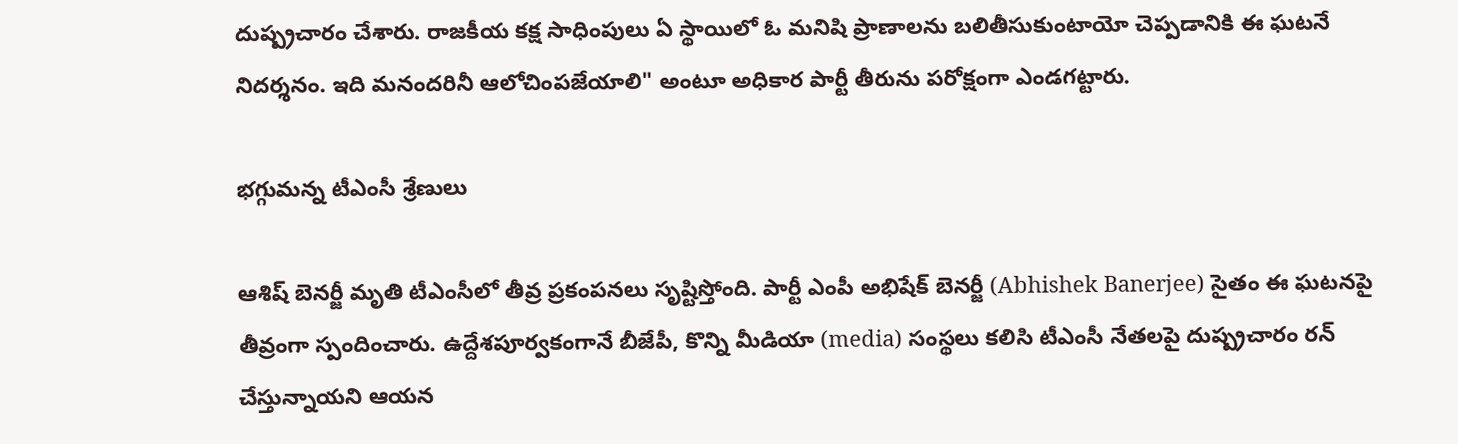దుష్ప్రచారం చేశారు. రాజకీయ కక్ష సాధింపులు ఏ స్థాయిలో ఓ మనిషి ప్రాణాలను బలితీసుకుంటాయో చెప్పడానికి ఈ ఘటనే నిదర్శనం. ఇది మనందరినీ ఆలోచింపజేయాలి" అంటూ అధికార పార్టీ తీరును పరోక్షంగా ఎండగట్టారు.

భగ్గుమన్న టీఎంసీ శ్రేణులు

ఆశిష్ బెనర్జీ మృతి టీఎంసీలో తీవ్ర ప్రకంపనలు సృష్టిస్తోంది. పార్టీ ఎంపీ అభిషేక్ బెనర్జీ (Abhishek Banerjee) సైతం ఈ ఘటనపై తీవ్రంగా స్పందించారు. ఉద్దేశపూర్వకంగానే బీజేపీ, కొన్ని మీడియా (media) సంస్థలు కలిసి టీఎంసీ నేతలపై దుష్ప్రచారం రన్ చేస్తున్నాయని ఆయన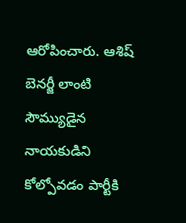ఆరోపించారు. ఆశిష్ బెనర్జీ లాంటి సౌమ్యుడైన నాయకుడిని కోల్పోవడం పార్టీకి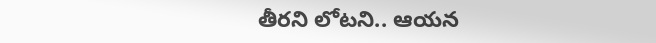తీరని లోటని.. ఆయన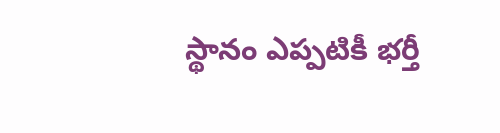స్థానం ఎప్పటికీ భర్తీ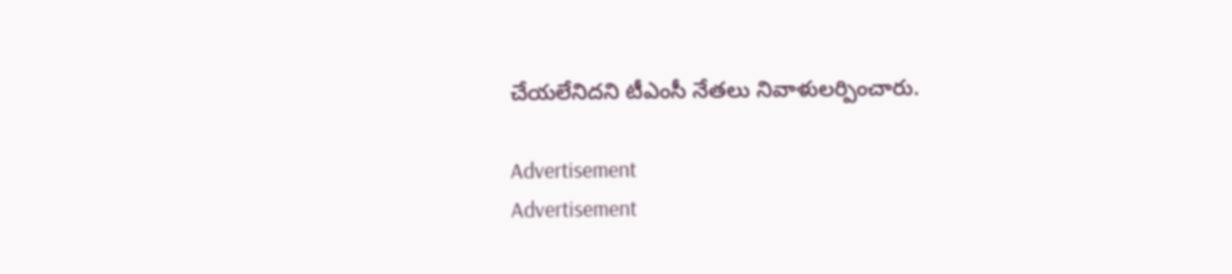చేయలేనిదని టీఎంసీ నేతలు నివాళులర్పించారు.

Advertisement
Advertisement